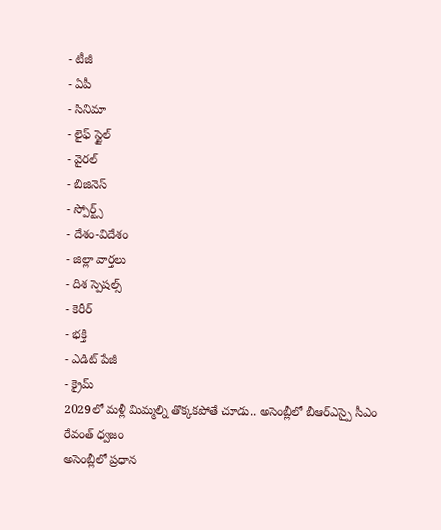- టీజీ
- ఏపీ
- సినిమా
- లైఫ్ స్టైల్
- వైరల్
- బిజినెస్
- స్పోర్ట్స్
- దేశం-విదేశం
- జిల్లా వార్తలు
- దిశ స్పెషల్స్
- కెరీర్
- భక్తి
- ఎడిట్ పేజీ
- క్రైమ్
2029లో మళ్లీ మిమ్మల్ని తొక్కకపోతే చూడు.. అసెంబ్లీలో బీఆర్ఎస్పై సీఎం రేవంత్ ధ్వజం
అసెంబ్లీలో ప్రధాన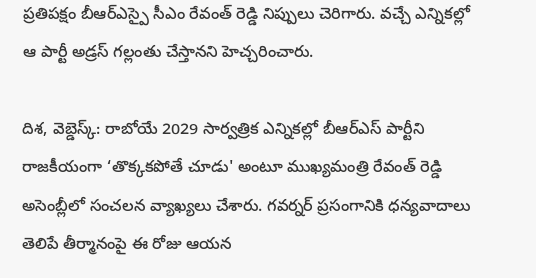ప్రతిపక్షం బీఆర్ఎస్పై సీఎం రేవంత్ రెడ్డి నిప్పులు చెరిగారు. వచ్చే ఎన్నికల్లో ఆ పార్టీ అడ్రస్ గల్లంతు చేస్తానని హెచ్చరించారు.

దిశ, వెబ్డెస్క్: రాబోయే 2029 సార్వత్రిక ఎన్నికల్లో బీఆర్ఎస్ పార్టీని రాజకీయంగా ‘తొక్కకపోతే చూడు' అంటూ ముఖ్యమంత్రి రేవంత్ రెడ్డి అసెంబ్లీలో సంచలన వ్యాఖ్యలు చేశారు. గవర్నర్ ప్రసంగానికి ధన్యవాదాలు తెలిపే తీర్మానంపై ఈ రోజు ఆయన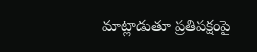మాట్లాడుతూ ప్రతిపక్షంపై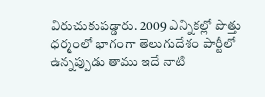విరుచుకుపడ్డారు. 2009 ఎన్నికల్లో పొత్తు ధర్మంలో భాగంగా తెలుగుదేశం పార్టీలో ఉన్నప్పుడు తాము ఇదే నాటి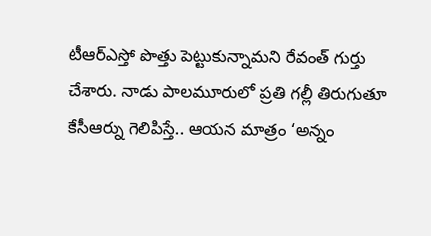టీఆర్ఎస్తో పొత్తు పెట్టుకున్నామని రేవంత్ గుర్తు చేశారు. నాడు పాలమూరులో ప్రతి గల్లీ తిరుగుతూ కేసీఆర్ను గెలిపిస్తే.. ఆయన మాత్రం ‘అన్నం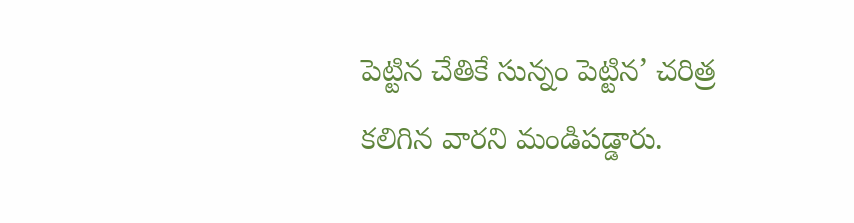పెట్టిన చేతికే సున్నం పెట్టిన’ చరిత్ర కలిగిన వారని మండిపడ్డారు.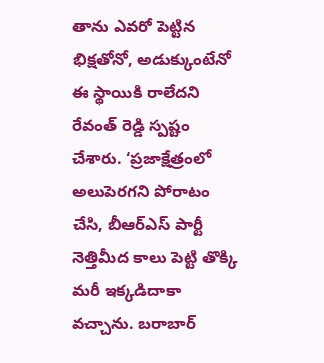తాను ఎవరో పెట్టిన భిక్షతోనో, అడుక్కుంటేనో ఈ స్థాయికి రాలేదని రేవంత్ రెడ్డి స్పష్టం చేశారు. ‘ప్రజాక్షేత్రంలో అలుపెరగని పోరాటం చేసి, బీఆర్ఎస్ పార్టీ నెత్తిమీద కాలు పెట్టి తొక్కి మరీ ఇక్కడిదాకా వచ్చాను. బరాబార్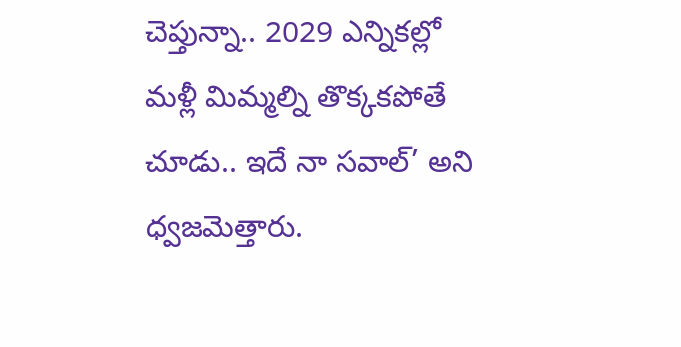చెప్తున్నా.. 2029 ఎన్నికల్లో మళ్లీ మిమ్మల్ని తొక్కకపోతే చూడు.. ఇదే నా సవాల్’ అని ధ్వజమెత్తారు.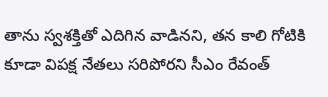తాను స్వశక్తితో ఎదిగిన వాడినని, తన కాలి గోటికి కూడా విపక్ష నేతలు సరిపోరని సీఎం రేవంత్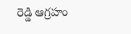రెడ్డి ఆగ్రహం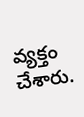వ్యక్తం చేశారు.